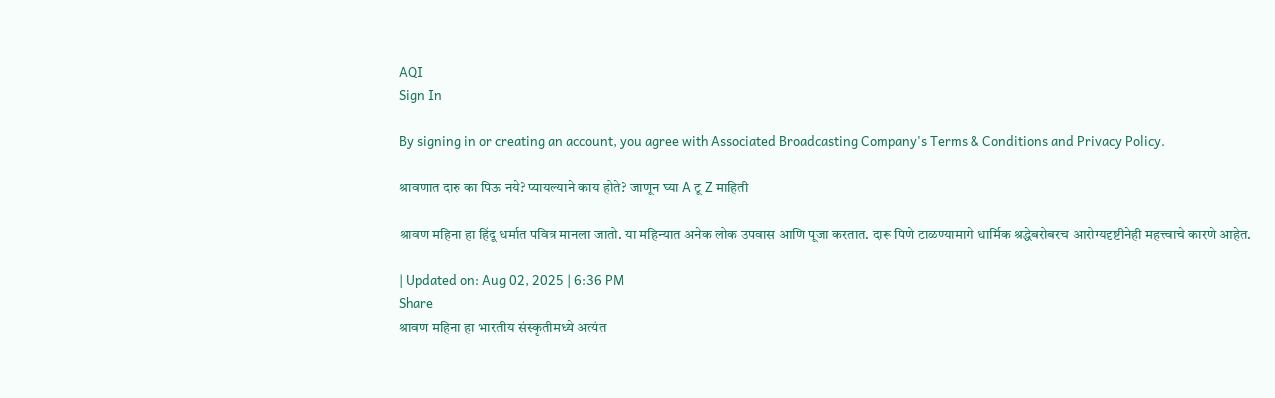AQI
Sign In

By signing in or creating an account, you agree with Associated Broadcasting Company's Terms & Conditions and Privacy Policy.

श्रावणात दारु का पिऊ नये? प्यायल्याने काय होते? जाणून घ्या A टू Z माहिती

श्रावण महिना हा हिंदू धर्मात पवित्र मानला जातो. या महिन्यात अनेक लोक उपवास आणि पूजा करतात. दारू पिणे टाळण्यामागे धार्मिक श्रद्धेबरोबरच आरोग्यदृष्टीनेही महत्त्वाचे कारणे आहेत.

| Updated on: Aug 02, 2025 | 6:36 PM
Share
श्रावण महिना हा भारतीय संस्कृतीमध्ये अत्यंत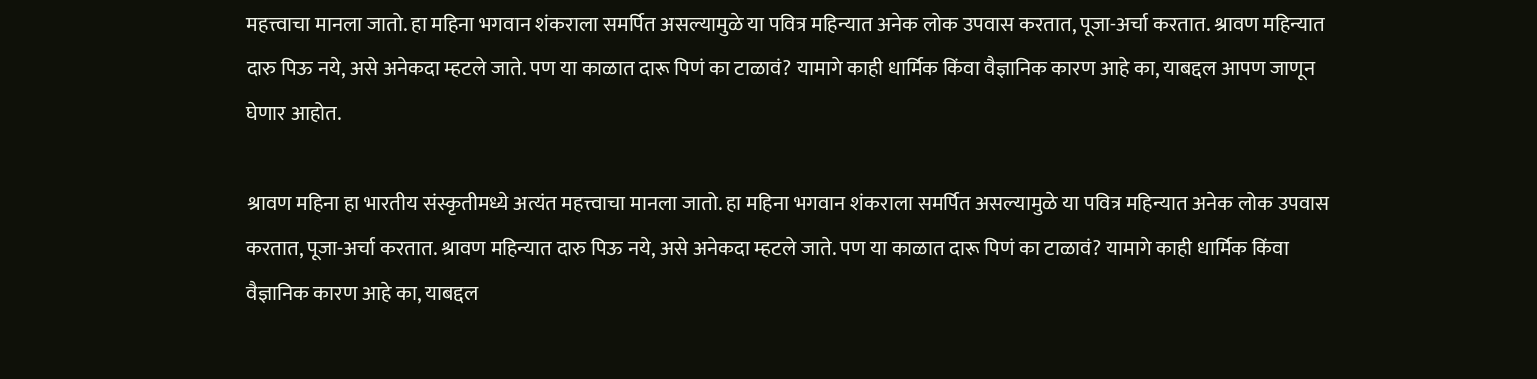महत्त्वाचा मानला जातो. हा महिना भगवान शंकराला समर्पित असल्यामुळे या पवित्र महिन्यात अनेक लोक उपवास करतात, पूजा-अर्चा करतात. श्रावण महिन्यात दारु पिऊ नये, असे अनेकदा म्हटले जाते. पण या काळात दारू पिणं का टाळावं? यामागे काही धार्मिक किंवा वैज्ञानिक कारण आहे का, याबद्दल आपण जाणून घेणार आहोत.

श्रावण महिना हा भारतीय संस्कृतीमध्ये अत्यंत महत्त्वाचा मानला जातो. हा महिना भगवान शंकराला समर्पित असल्यामुळे या पवित्र महिन्यात अनेक लोक उपवास करतात, पूजा-अर्चा करतात. श्रावण महिन्यात दारु पिऊ नये, असे अनेकदा म्हटले जाते. पण या काळात दारू पिणं का टाळावं? यामागे काही धार्मिक किंवा वैज्ञानिक कारण आहे का, याबद्दल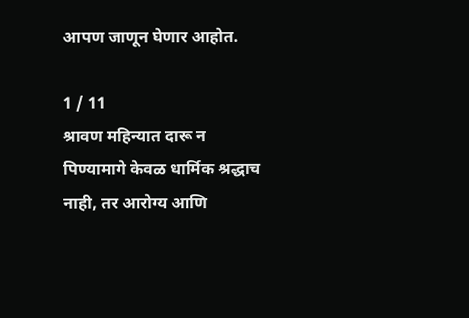आपण जाणून घेणार आहोत.

1 / 11
श्रावण महिन्यात दारू न पिण्यामागे केवळ धार्मिक श्रद्धाच नाही, तर आरोग्य आणि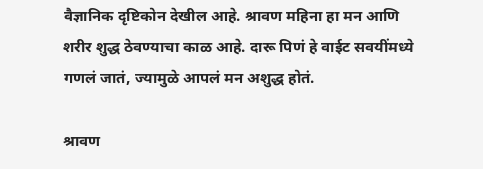वैज्ञानिक दृष्टिकोन देखील आहे. श्रावण महिना हा मन आणि शरीर शुद्ध ठेवण्याचा काळ आहे. दारू पिणं हे वाईट सवयींमध्ये गणलं जातं, ज्यामुळे आपलं मन अशुद्ध होतं.

श्रावण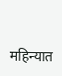महिन्यात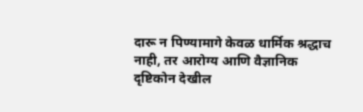दारू न पिण्यामागे केवळ धार्मिक श्रद्धाच नाही, तर आरोग्य आणि वैज्ञानिक दृष्टिकोन देखील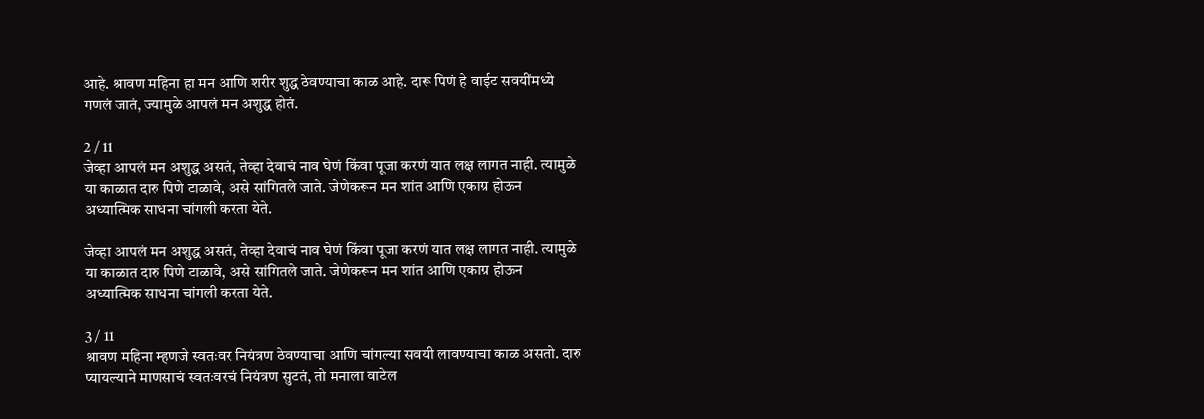आहे. श्रावण महिना हा मन आणि शरीर शुद्ध ठेवण्याचा काळ आहे. दारू पिणं हे वाईट सवयींमध्ये गणलं जातं, ज्यामुळे आपलं मन अशुद्ध होतं.

2 / 11
जेव्हा आपलं मन अशुद्ध असतं, तेव्हा देवाचं नाव घेणं किंवा पूजा करणं यात लक्ष लागत नाही. त्यामुळे या काळात दारु पिणे टाळावे, असे सांगितले जाते. जेणेकरून मन शांत आणि एकाग्र होऊन अध्यात्मिक साधना चांगली करता येते.

जेव्हा आपलं मन अशुद्ध असतं, तेव्हा देवाचं नाव घेणं किंवा पूजा करणं यात लक्ष लागत नाही. त्यामुळे या काळात दारु पिणे टाळावे, असे सांगितले जाते. जेणेकरून मन शांत आणि एकाग्र होऊन अध्यात्मिक साधना चांगली करता येते.

3 / 11
श्रावण महिना म्हणजे स्वतःवर नियंत्रण ठेवण्याचा आणि चांगल्या सवयी लावण्याचा काळ असतो. दारु प्यायल्याने माणसाचं स्वतःवरचं नियंत्रण सुटतं, तो मनाला वाटेल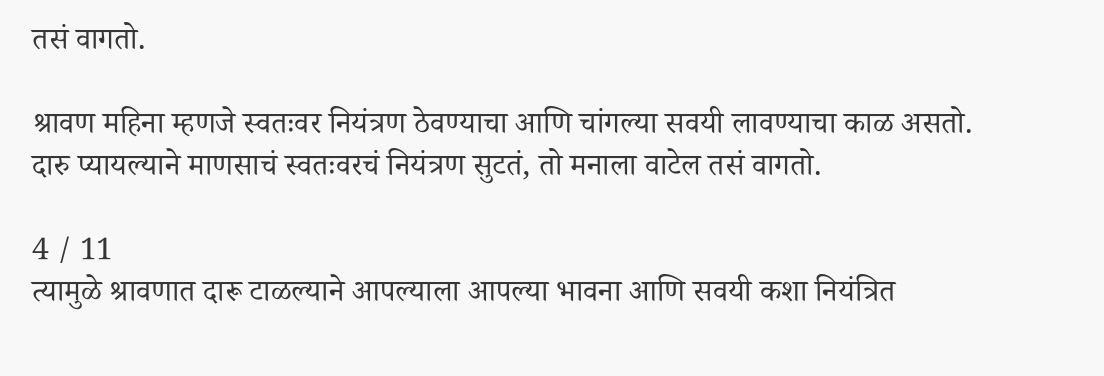तसं वागतो.

श्रावण महिना म्हणजे स्वतःवर नियंत्रण ठेवण्याचा आणि चांगल्या सवयी लावण्याचा काळ असतो. दारु प्यायल्याने माणसाचं स्वतःवरचं नियंत्रण सुटतं, तो मनाला वाटेल तसं वागतो.

4 / 11
त्यामुळे श्रावणात दारू टाळल्याने आपल्याला आपल्या भावना आणि सवयी कशा नियंत्रित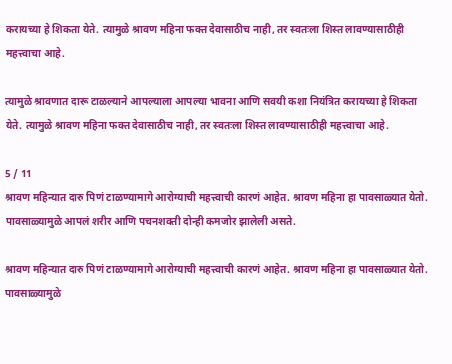करायच्या हे शिकता येते. त्यामुळे श्रावण महिना फक्त देवासाठीच नाही, तर स्वतःला शिस्त लावण्यासाठीही महत्त्वाचा आहे.

त्यामुळे श्रावणात दारू टाळल्याने आपल्याला आपल्या भावना आणि सवयी कशा नियंत्रित करायच्या हे शिकता येते. त्यामुळे श्रावण महिना फक्त देवासाठीच नाही, तर स्वतःला शिस्त लावण्यासाठीही महत्त्वाचा आहे.

5 / 11
श्रावण महिन्यात दारु पिणं टाळण्यामागे आरोग्याची महत्त्वाची कारणं आहेत. श्रावण महिना हा पावसाळ्यात येतो. पावसाळ्यामुळे आपलं शरीर आणि पचनशक्ती दोन्ही कमजोर झालेली असते.

श्रावण महिन्यात दारु पिणं टाळण्यामागे आरोग्याची महत्त्वाची कारणं आहेत. श्रावण महिना हा पावसाळ्यात येतो. पावसाळ्यामुळे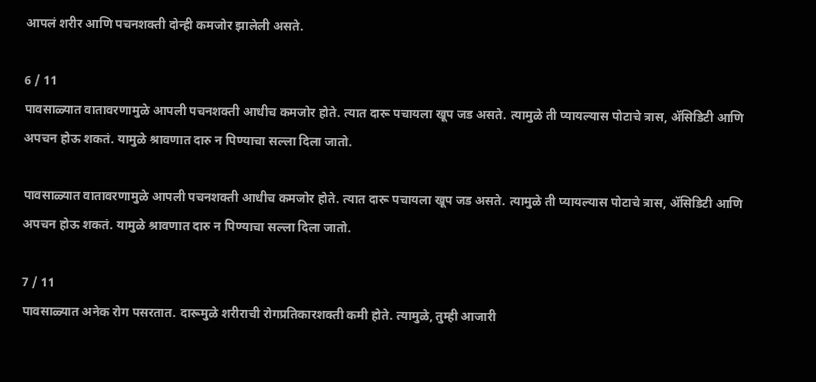आपलं शरीर आणि पचनशक्ती दोन्ही कमजोर झालेली असते.

6 / 11
पावसाळ्यात वातावरणामुळे आपली पचनशक्ती आधीच कमजोर होते. त्यात दारू पचायला खूप जड असते. त्यामुळे ती प्यायल्यास पोटाचे त्रास, ॲसिडिटी आणि अपचन होऊ शकतं. यामुळे श्रावणात दारु न पिण्याचा सल्ला दिला जातो.

पावसाळ्यात वातावरणामुळे आपली पचनशक्ती आधीच कमजोर होते. त्यात दारू पचायला खूप जड असते. त्यामुळे ती प्यायल्यास पोटाचे त्रास, ॲसिडिटी आणि अपचन होऊ शकतं. यामुळे श्रावणात दारु न पिण्याचा सल्ला दिला जातो.

7 / 11
पावसाळ्यात अनेक रोग पसरतात. दारूमुळे शरीराची रोगप्रतिकारशक्ती कमी होते. त्यामुळे, तुम्ही आजारी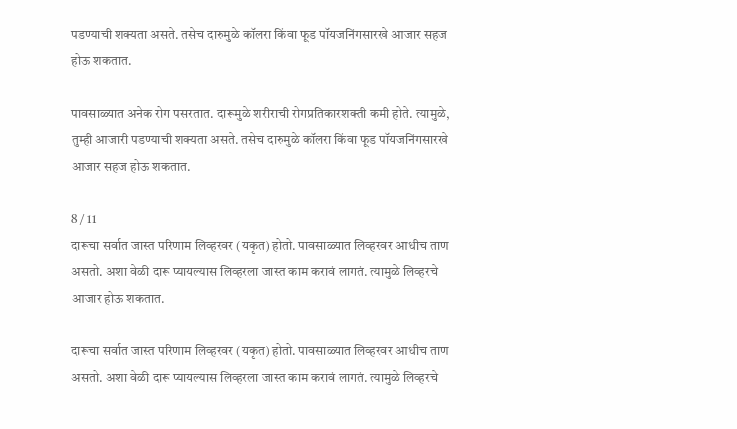पडण्याची शक्यता असते. तसेच दारुमुळे कॉलरा किंवा फूड पॉयजनिंगसारखे आजार सहज होऊ शकतात.

पावसाळ्यात अनेक रोग पसरतात. दारूमुळे शरीराची रोगप्रतिकारशक्ती कमी होते. त्यामुळे, तुम्ही आजारी पडण्याची शक्यता असते. तसेच दारुमुळे कॉलरा किंवा फूड पॉयजनिंगसारखे आजार सहज होऊ शकतात.

8 / 11
दारूचा सर्वात जास्त परिणाम लिव्हरवर (यकृत) होतो. पावसाळ्यात लिव्हरवर आधीच ताण असतो. अशा वेळी दारू प्यायल्यास लिव्हरला जास्त काम करावं लागतं. त्यामुळे लिव्हरचे आजार होऊ शकतात.

दारूचा सर्वात जास्त परिणाम लिव्हरवर (यकृत) होतो. पावसाळ्यात लिव्हरवर आधीच ताण असतो. अशा वेळी दारू प्यायल्यास लिव्हरला जास्त काम करावं लागतं. त्यामुळे लिव्हरचे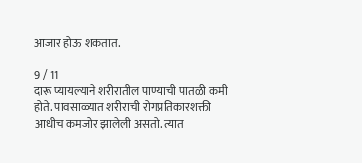आजार होऊ शकतात.

9 / 11
दारू प्यायल्याने शरीरातील पाण्याची पातळी कमी होते. पावसाळ्यात शरीराची रोगप्रतिकारशक्ती आधीच कमजोर झालेली असतो. त्यात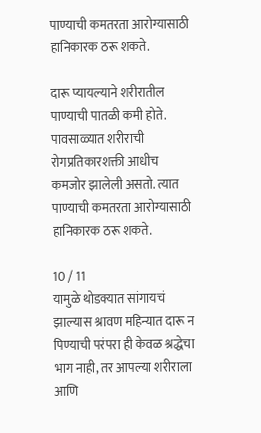पाण्याची कमतरता आरोग्यासाठी हानिकारक ठरू शकते.

दारू प्यायल्याने शरीरातील पाण्याची पातळी कमी होते. पावसाळ्यात शरीराची रोगप्रतिकारशक्ती आधीच कमजोर झालेली असतो. त्यात पाण्याची कमतरता आरोग्यासाठी हानिकारक ठरू शकते.

10 / 11
यामुळे थोडक्यात सांगायचं झाल्यास श्रावण महिन्यात दारू न पिण्याची परंपरा ही केवळ श्रद्धेचा भाग नाही, तर आपल्या शरीराला आणि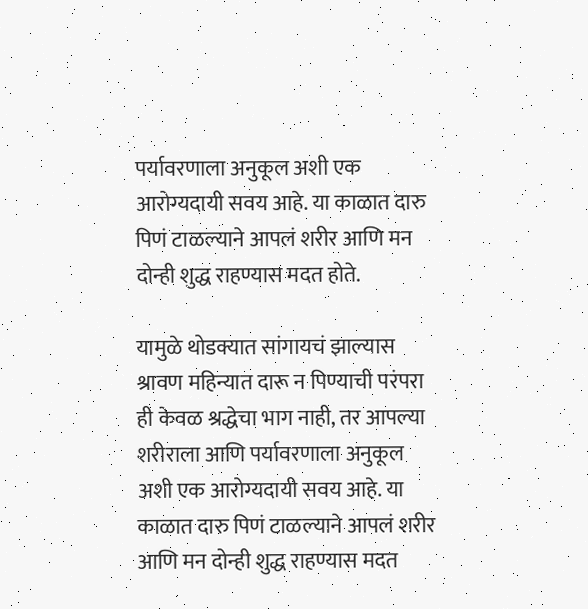पर्यावरणाला अनुकूल अशी एक आरोग्यदायी सवय आहे. या काळात दारु पिणं टाळल्याने आपलं शरीर आणि मन दोन्ही शुद्ध राहण्यास मदत होते.

यामुळे थोडक्यात सांगायचं झाल्यास श्रावण महिन्यात दारू न पिण्याची परंपरा ही केवळ श्रद्धेचा भाग नाही, तर आपल्या शरीराला आणि पर्यावरणाला अनुकूल अशी एक आरोग्यदायी सवय आहे. या काळात दारु पिणं टाळल्याने आपलं शरीर आणि मन दोन्ही शुद्ध राहण्यास मदत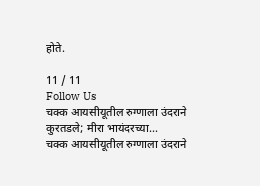होते.

11 / 11
Follow Us
चक्क आयसीयूतील रुग्णाला उंदराने कुरतडले; मीरा भायंदरच्या...
चक्क आयसीयूतील रुग्णाला उंदराने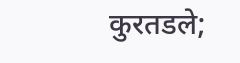कुरतडले;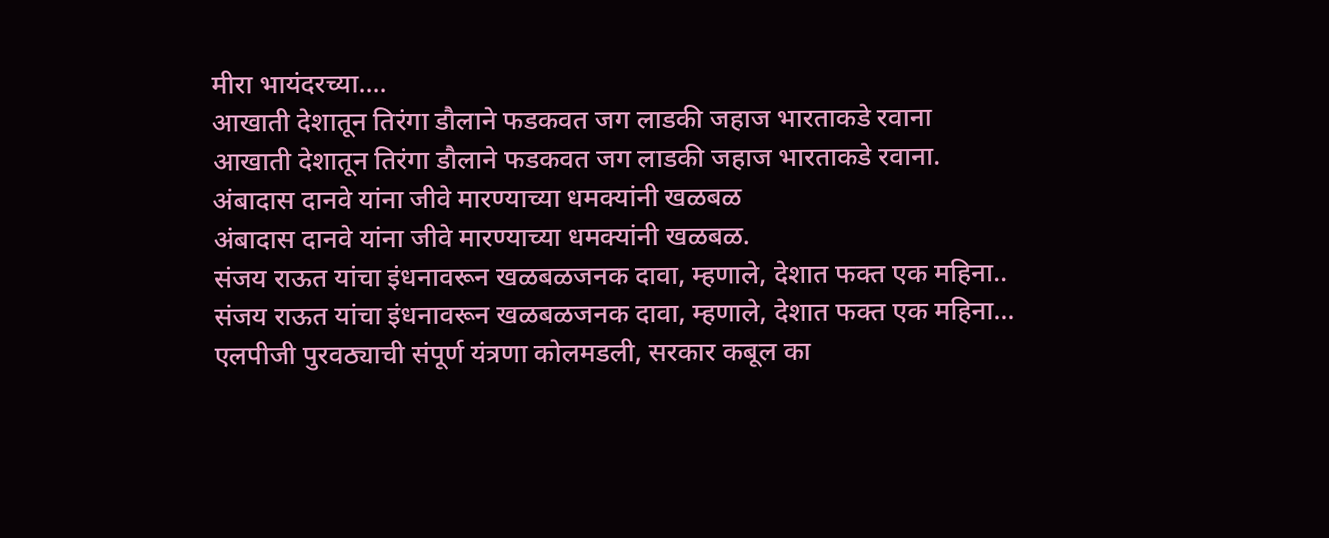मीरा भायंदरच्या....
आखाती देशातून तिरंगा डौलाने फडकवत जग लाडकी जहाज भारताकडे रवाना
आखाती देशातून तिरंगा डौलाने फडकवत जग लाडकी जहाज भारताकडे रवाना.
अंबादास दानवे यांना जीवे मारण्याच्या धमक्यांनी खळबळ
अंबादास दानवे यांना जीवे मारण्याच्या धमक्यांनी खळबळ.
संजय राऊत यांचा इंधनावरून खळबळजनक दावा, म्हणाले, देशात फक्त एक महिना..
संजय राऊत यांचा इंधनावरून खळबळजनक दावा, म्हणाले, देशात फक्त एक महिना...
एलपीजी पुरवठ्याची संपूर्ण यंत्रणा कोलमडली, सरकार कबूल का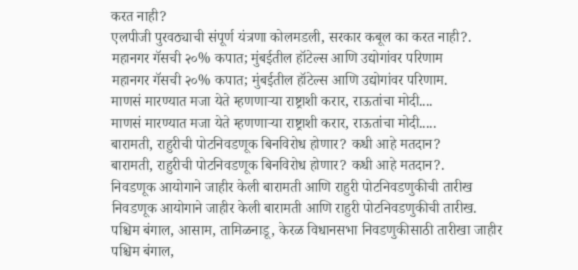करत नाही?
एलपीजी पुरवठ्याची संपूर्ण यंत्रणा कोलमडली, सरकार कबूल का करत नाही?.
महानगर गॅसची २०% कपात; मुंबईतील हॉटेल्स आणि उद्योगांवर परिणाम
महानगर गॅसची २०% कपात; मुंबईतील हॉटेल्स आणि उद्योगांवर परिणाम.
माणसं मारण्यात मजा येते म्हणणाऱ्या राष्ट्राशी करार, राऊतांचा मोदी....
माणसं मारण्यात मजा येते म्हणणाऱ्या राष्ट्राशी करार, राऊतांचा मोदी.....
बारामती, राहुरीची पोटनिवडणूक बिनविरोध होणार? कधी आहे मतदान?
बारामती, राहुरीची पोटनिवडणूक बिनविरोध होणार? कधी आहे मतदान?.
निवडणूक आयोगाने जाहीर केली बारामती आणि राहुरी पोटनिवडणुकीची तारीख
निवडणूक आयोगाने जाहीर केली बारामती आणि राहुरी पोटनिवडणुकीची तारीख.
पश्चिम बंगाल, आसाम, तामिळनाडू, केरळ विधानसभा निवडणुकीसाठी तारीखा जाहीर
पश्चिम बंगाल,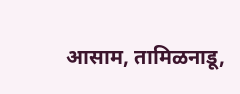आसाम, तामिळनाडू,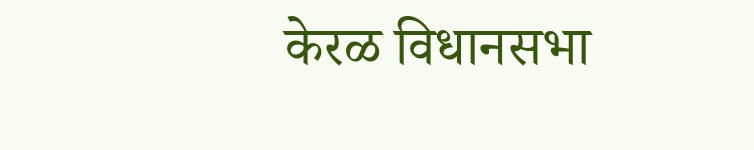केरळ विधानसभा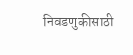निवडणुकीसाठी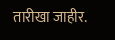तारीखा जाहीर.